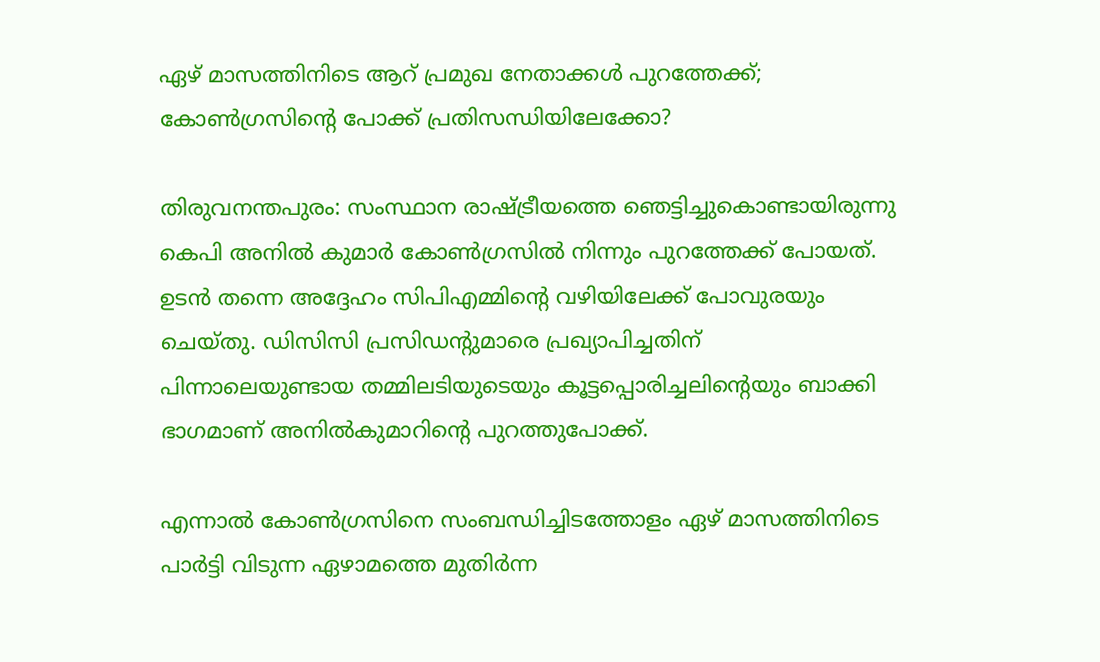ഏഴ് മാസത്തിനിടെ ആറ് പ്രമുഖ നേതാക്കള്‍ പുറത്തേക്ക്; കോണ്‍ഗ്രസിന്റെ പോക്ക് പ്രതിസന്ധിയിലേക്കോ?

തിരുവനന്തപുരം: സംസ്ഥാന രാഷ്ട്രീയത്തെ ഞെട്ടിച്ചുകൊണ്ടായിരുന്നു കെപി അനില്‍ കുമാര്‍ കോണ്‍ഗ്രസില്‍ നിന്നും പുറത്തേക്ക് പോയത്. ഉടന്‍ തന്നെ അദ്ദേഹം സിപിഎമ്മിന്റെ വഴിയിലേക്ക് പോവുരയും ചെയ്തു. ഡിസിസി പ്രസിഡന്റുമാരെ പ്രഖ്യാപിച്ചതിന് പിന്നാലെയുണ്ടായ തമ്മിലടിയുടെയും കൂട്ടപ്പൊരിച്ചലിന്റെയും ബാക്കി ഭാഗമാണ് അനില്‍കുമാറിന്റെ പുറത്തുപോക്ക്.

എന്നാല്‍ കോണ്‍ഗ്രസിനെ സംബന്ധിച്ചിടത്തോളം ഏഴ് മാസത്തിനിടെ പാര്‍ട്ടി വിടുന്ന ഏഴാമത്തെ മുതിര്‍ന്ന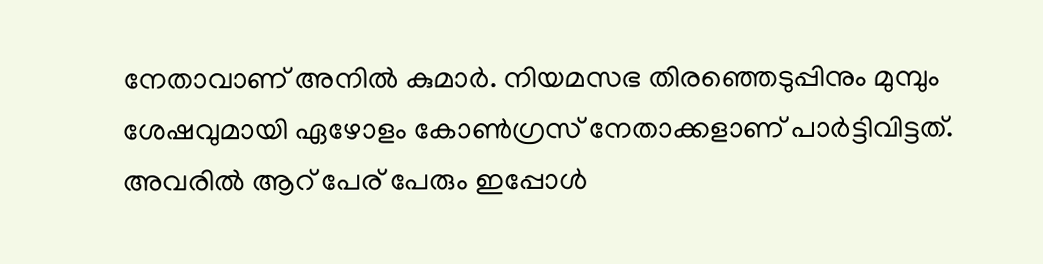നേതാവാണ് അനില്‍ കുമാര്‍. നിയമസഭ തിരഞ്ഞെടുപ്പിനും മുമ്പും ശേഷവുമായി ഏഴോളം കോണ്‍ഗ്രസ് നേതാക്കളാണ് പാര്‍ട്ടിവിട്ടത്. അവരില്‍ ആറ് പേര് പേരും ഇപ്പോള്‍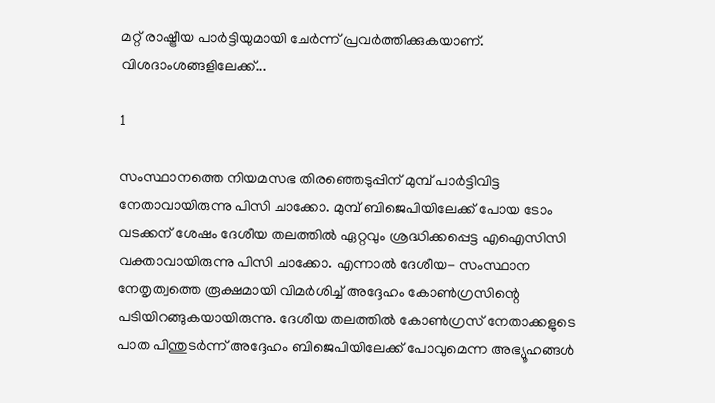മറ്റ് രാഷ്ട്രീയ പാര്‍ട്ടിയുമായി ചേര്‍ന്ന് പ്രവര്‍ത്തിക്കുകയാണ്. വിശദാംശങ്ങളിലേക്ക്...

1

സംസ്ഥാനത്തെ നിയമസഭ തിരഞ്ഞെടുപ്പിന് മുമ്പ് പാര്‍ട്ടിവിട്ട നേതാവായിരുന്നു പിസി ചാക്കോ. മുമ്പ് ബിജെപിയിലേക്ക് പോയ ടോം വടക്കന് ശേഷം ദേശീയ തലത്തില്‍ ഏറ്റവും ശ്രദ്ധിക്കപ്പെട്ട എഐസിസി വക്താവായിരുന്നു പിസി ചാക്കോ. എന്നാല്‍ ദേശീയ- സംസ്ഥാന നേതൃത്വത്തെ രൂക്ഷമായി വിമര്‍ശിച്ച് അദ്ദേഹം കോണ്‍ഗ്രസിന്റെ പടിയിറങ്ങുകയായിരുന്നു. ദേശീയ തലത്തില്‍ കോണ്‍ഗ്രസ് നേതാക്കളുടെ പാത പിന്തുടര്‍ന്ന് അദ്ദേഹം ബിജെപിയിലേക്ക് പോവുമെന്ന അഭ്യൂഹങ്ങള്‍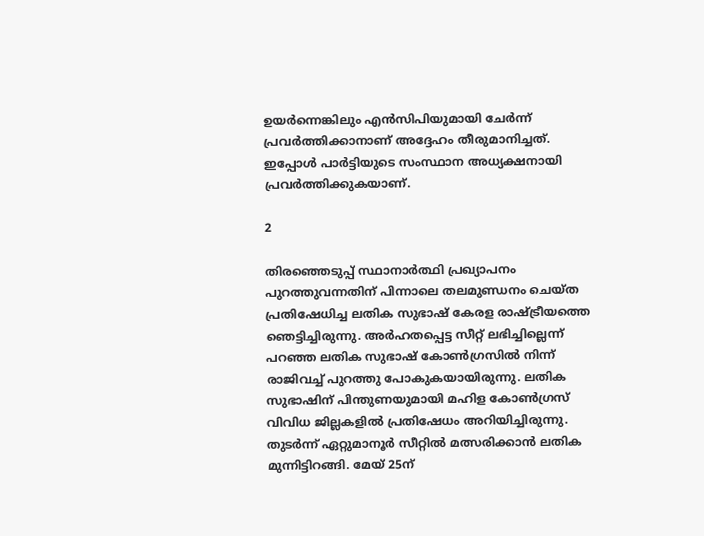ഉയര്‍ന്നെങ്കിലും എന്‍സിപിയുമായി ചേര്‍ന്ന് പ്രവര്‍ത്തിക്കാനാണ് അദ്ദേഹം തീരുമാനിച്ചത്. ഇപ്പോള്‍ പാര്‍ട്ടിയുടെ സംസ്ഥാന അധ്യക്ഷനായി പ്രവര്‍ത്തിക്കുകയാണ്.

2

തിരഞ്ഞെടുപ്പ് സ്ഥാനാര്‍ത്ഥി പ്രഖ്യാപനം പുറത്തുവന്നതിന് പിന്നാലെ തലമുണ്ഡനം ചെയ്ത പ്രതിഷേധിച്ച ലതിക സുഭാഷ് കേരള രാഷ്ട്രീയത്തെ ഞെട്ടിച്ചിരുന്നു. അര്‍ഹതപ്പെട്ട സീറ്റ് ലഭിച്ചില്ലെന്ന് പറഞ്ഞ ലതിക സുഭാഷ് കോണ്‍ഗ്രസില്‍ നിന്ന് രാജിവച്ച് പുറത്തു പോകുകയായിരുന്നു. ലതിക സുഭാഷിന് പിന്തുണയുമായി മഹിള കോണ്‍ഗ്രസ് വിവിധ ജില്ലകളില്‍ പ്രതിഷേധം അറിയിച്ചിരുന്നു. തുടര്‍ന്ന് ഏറ്റുമാനൂര്‍ സീറ്റില്‍ മത്സരിക്കാന്‍ ലതിക മുന്നിട്ടിറങ്ങി. മേയ് 25ന്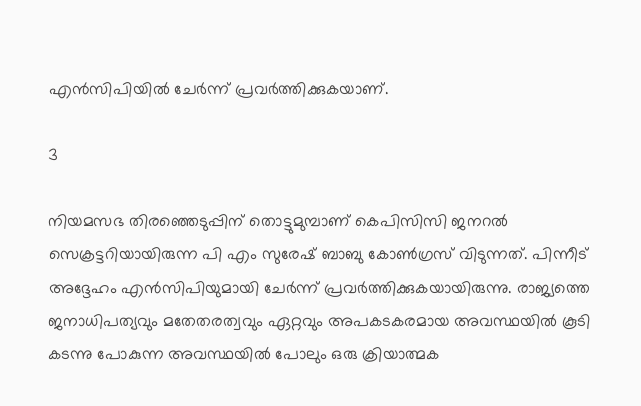എന്‍സിപിയില്‍ ചേര്‍ന്ന് പ്രവര്‍ത്തിക്കുകയാണ്.

3

നിയമസഭ തിരഞ്ഞെടുപ്പിന് തൊട്ടുമുമ്പാണ് കെപിസിസി ജനറല്‍ സെക്രട്ടറിയായിരുന്ന പി എം സുരേഷ് ബാബു കോണ്‍ഗ്രസ് വിടുന്നത്. പിന്നീട് അദ്ദേഹം എന്‍സിപിയുമായി ചേര്‍ന്ന് പ്രവര്‍ത്തിക്കുകയായിരുന്നു. രാജ്യത്തെ ജനാധിപത്യവും മതേതരത്വവും ഏറ്റവും അപകടകരമായ അവസ്ഥയില്‍ കൂടി കടന്നു പോകുന്ന അവസ്ഥയില്‍ പോലും ഒരു ക്രിയാത്മക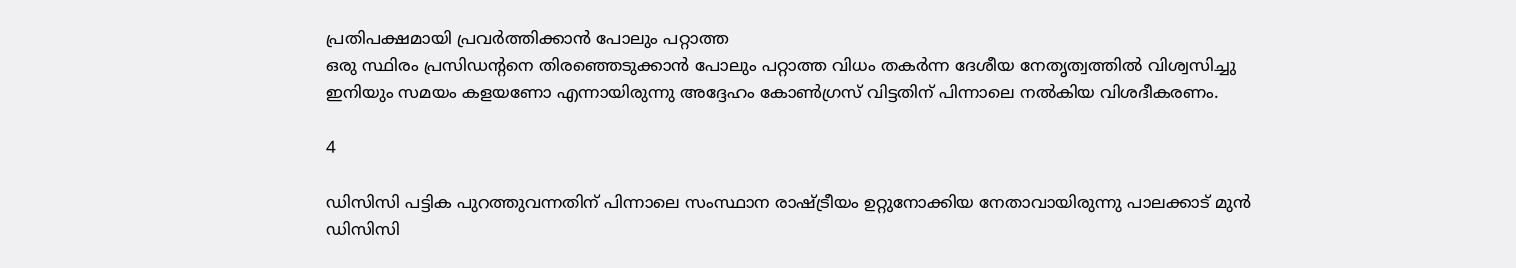പ്രതിപക്ഷമായി പ്രവര്‍ത്തിക്കാന്‍ പോലും പറ്റാത്ത
ഒരു സ്ഥിരം പ്രസിഡന്റനെ തിരഞ്ഞെടുക്കാന്‍ പോലും പറ്റാത്ത വിധം തകര്‍ന്ന ദേശീയ നേതൃത്വത്തില്‍ വിശ്വസിച്ചു ഇനിയും സമയം കളയണോ എന്നായിരുന്നു അദ്ദേഹം കോണ്‍ഗ്രസ് വിട്ടതിന് പിന്നാലെ നല്‍കിയ വിശദീകരണം.

4

ഡിസിസി പട്ടിക പുറത്തുവന്നതിന് പിന്നാലെ സംസ്ഥാന രാഷ്ട്രീയം ഉറ്റുനോക്കിയ നേതാവായിരുന്നു പാലക്കാട് മുന്‍ ഡിസിസി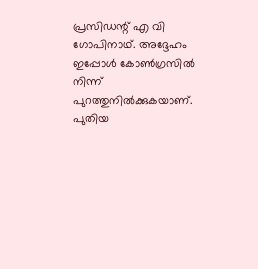പ്രസിഡന്റ് എ വി ഗോപിനാഥ്. അദ്ദേഹം ഇപ്പോള്‍ കോണ്‍ഗ്രസില്‍ നിന്ന് പുറത്തുനില്‍ക്കുകയാണ്. പുതിയ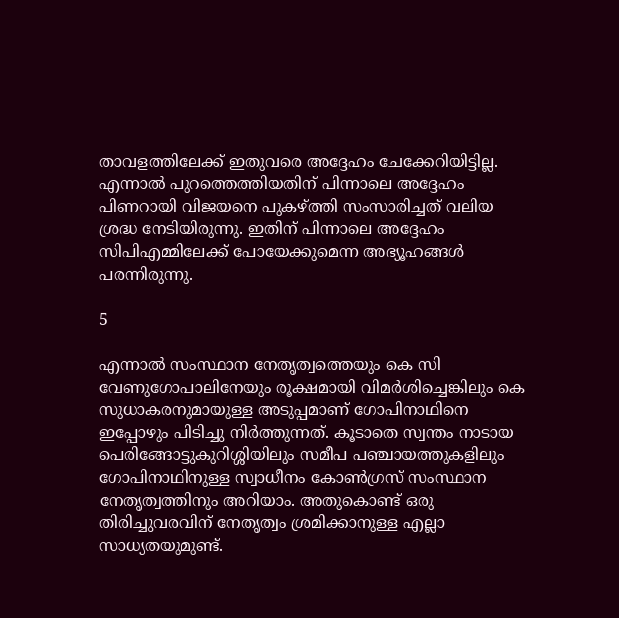താവളത്തിലേക്ക് ഇതുവരെ അദ്ദേഹം ചേക്കേറിയിട്ടില്ല. എന്നാല്‍ പുറത്തെത്തിയതിന് പിന്നാലെ അദ്ദേഹം പിണറായി വിജയനെ പുകഴ്ത്തി സംസാരിച്ചത് വലിയ ശ്രദ്ധ നേടിയിരുന്നു. ഇതിന് പിന്നാലെ അദ്ദേഹം സിപിഎമ്മിലേക്ക് പോയേക്കുമെന്ന അഭ്യൂഹങ്ങള്‍ പരന്നിരുന്നു.

5

എന്നാല്‍ സംസ്ഥാന നേതൃത്വത്തെയും കെ സി വേണുഗോപാലിനേയും രൂക്ഷമായി വിമര്‍ശിച്ചെങ്കിലും കെ സുധാകരനുമായുള്ള അടുപ്പമാണ് ഗോപിനാഥിനെ ഇപ്പോഴും പിടിച്ചു നിര്‍ത്തുന്നത്. കൂടാതെ സ്വന്തം നാടായ പെരിങ്ങോട്ടുകുറിശ്ശിയിലും സമീപ പഞ്ചായത്തുകളിലും ഗോപിനാഥിനുള്ള സ്വാധീനം കോണ്‍ഗ്രസ് സംസ്ഥാന നേതൃത്വത്തിനും അറിയാം. അതുകൊണ്ട് ഒരു തിരിച്ചുവരവിന് നേതൃത്വം ശ്രമിക്കാനുള്ള എല്ലാ സാധ്യതയുമുണ്ട്.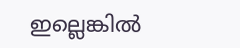ഇല്ലെങ്കില്‍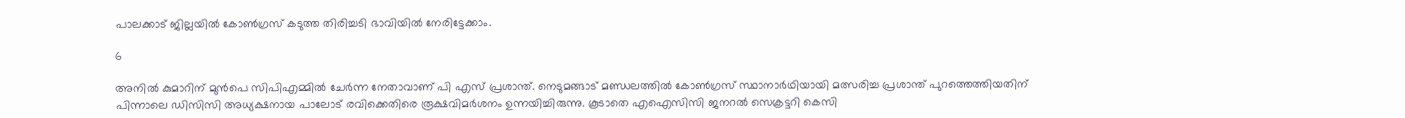പാലക്കാട് ജില്ലയില്‍ കോണ്‍ഗ്രസ് കടുത്ത തിരിച്ചടി ഭാവിയില്‍ നേരിട്ടേക്കാം.

6

അനില്‍ കുമാറിന് മുന്‍പെ സിപിഎമ്മില്‍ ചേര്‍ന്ന നേതാവാണ് പി എസ് പ്രശാന്ത്. നെടുമങ്ങാട് മണ്ഡലത്തില്‍ കോണ്‍ഗ്രസ് സ്ഥാനാര്‍ഥിയായി മത്സരിച്ച പ്രശാന്ത് പുറത്തെത്തിയതിന് പിന്നാലെ ഡിസിസി അധ്യക്ഷനായ പാലോട് രവിക്കെതിരെ രൂക്ഷവിമര്‍ശനം ഉന്നയിച്ചിരുന്നു. കൂടാതെ എഐസിസി ജനറല്‍ സെക്രട്ടറി കെസി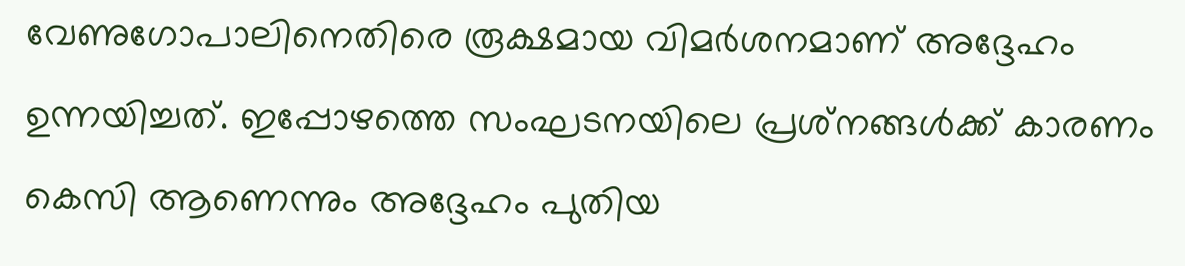വേണുഗോപാലിനെതിരെ രൂക്ഷമായ വിമര്‍ശനമാണ് അദ്ദേഹം ഉന്നയിച്ചത്. ഇപ്പോഴത്തെ സംഘടനയിലെ പ്രശ്‌നങ്ങള്‍ക്ക് കാരണം കെസി ആണെന്നും അദ്ദേഹം പുതിയ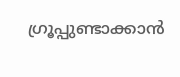ഗ്രൂപ്പുണ്ടാക്കാന്‍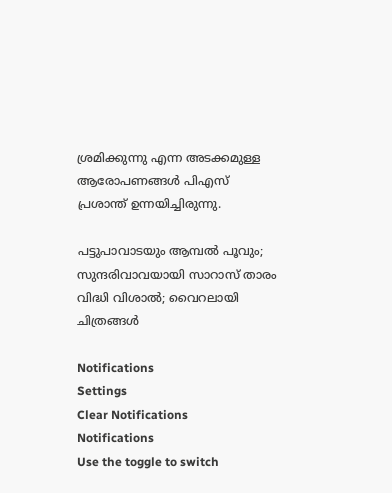ശ്രമിക്കുന്നു എന്ന അടക്കമുള്ള ആരോപണങ്ങള്‍ പിഎസ് പ്രശാന്ത് ഉന്നയിച്ചിരുന്നു.

പട്ടുപാവാടയും ആമ്പല്‍ പൂവും; സുന്ദരിവാവയായി സാറാസ് താരം വിദ്ധി വിശാല്‍; വൈറലായി ചിത്രങ്ങള്‍

Notifications
Settings
Clear Notifications
Notifications
Use the toggle to switch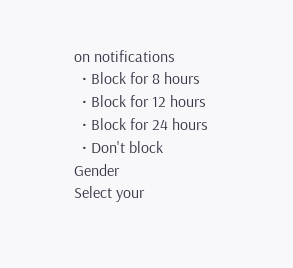on notifications
  • Block for 8 hours
  • Block for 12 hours
  • Block for 24 hours
  • Don't block
Gender
Select your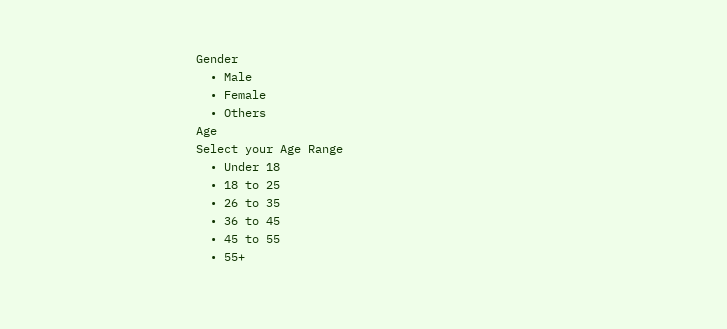Gender
  • Male
  • Female
  • Others
Age
Select your Age Range
  • Under 18
  • 18 to 25
  • 26 to 35
  • 36 to 45
  • 45 to 55
  • 55+